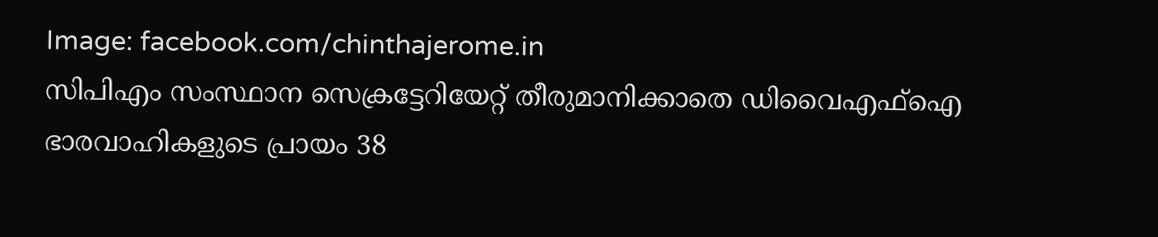Image: facebook.com/chinthajerome.in
സിപിഎം സംസ്ഥാന സെക്രട്ടേറിയേറ്റ് തീരുമാനിക്കാതെ ഡിവൈഎഫ്ഐ ഭാരവാഹികളുടെ പ്രായം 38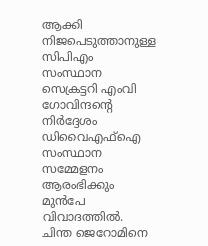ആക്കി നിജപെടുത്താനുള്ള സിപിഎം സംസ്ഥാന സെക്രട്ടറി എംവി ഗോവിന്ദന്റെ നിർദ്ദേശം ഡിവൈഎഫ്ഐ സംസ്ഥാന സമ്മേളനം ആരംഭിക്കും മുൻപേ വിവാദത്തിൽ. ചിന്ത ജെറോമിനെ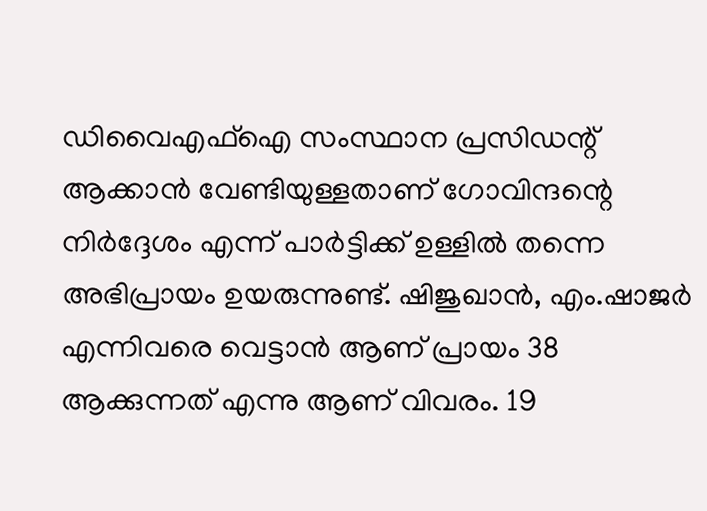ഡിവൈഎഫ്ഐ സംസ്ഥാന പ്രസിഡന്റ് ആക്കാൻ വേണ്ടിയുള്ളതാണ് ഗോവിന്ദന്റെ നിർദ്ദേശം എന്ന് പാർട്ടിക്ക് ഉള്ളിൽ തന്നെ അഭിപ്രായം ഉയരുന്നുണ്ട്. ഷിജുഖാൻ, എം.ഷാജർ എന്നിവരെ വെട്ടാൻ ആണ് പ്രായം 38 ആക്കുന്നത് എന്നു ആണ് വിവരം. 19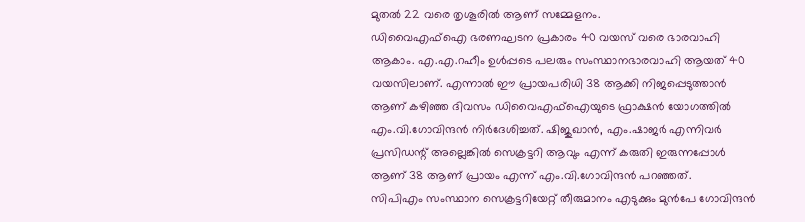മുതൽ 22 വരെ തൃശൂരിൽ ആണ് സമ്മേളനം.
ഡിവൈഎഫ്ഐ ഭരണഘടന പ്രകാരം 40 വയസ് വരെ ഭാരവാഹി ആകാം. എ.എ.റഹീം ഉൾപ്പടെ പലരും സംസ്ഥാനഭാരവാഹി ആയത് 40 വയസിലാണ്. എന്നാൽ ഈ പ്രായപരിധി 38 ആക്കി നിജപ്പെടുത്താൻ ആണ് കഴിഞ്ഞ ദിവസം ഡിവൈഎഫ്ഐയുടെ ഫ്രാക്ഷൻ യോഗത്തിൽ എം.വി.ഗോവിന്ദൻ നിർദേശിച്ചത്. ഷിജുഖാൻ, എം.ഷാജർ എന്നിവർ പ്രസിഡന്റ് അല്ലെങ്കിൽ സെക്രട്ടറി ആവും എന്ന് കരുതി ഇരുന്നപ്പോൾ ആണ് 38 ആണ് പ്രായം എന്ന് എം.വി.ഗോവിന്ദൻ പറഞ്ഞത്.
സിപിഎം സംസ്ഥാന സെക്രട്ടറിയേറ്റ് തീരുമാനം എടുക്കും മുൻപേ ഗോവിന്ദൻ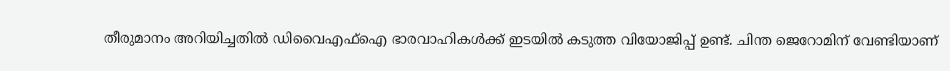തീരുമാനം അറിയിച്ചതിൽ ഡിവൈഎഫ്ഐ ഭാരവാഹികൾക്ക് ഇടയിൽ കടുത്ത വിയോജിപ്പ് ഉണ്ട്. ചിന്ത ജെറോമിന് വേണ്ടിയാണ്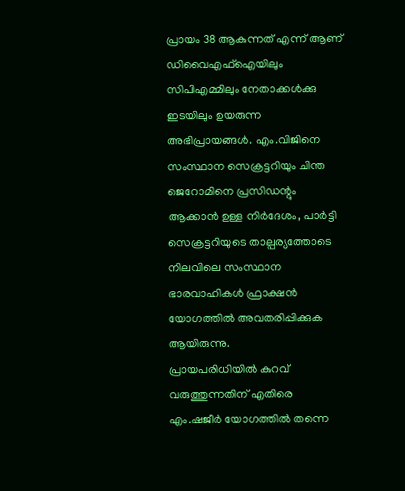പ്രായം 38 ആകുന്നത് എന്ന് ആണ് ഡിവൈഎഫ്ഐയിലും സിപിഎമ്മിലും നേതാക്കൾക്കു ഇടയിലും ഉയരുന്ന അഭിപ്രായങ്ങൾ. എം.വിജിനെ സംസ്ഥാന സെക്രട്ടറിയും ചിന്ത ജെറോമിനെ പ്രസിഡന്റും ആക്കാൻ ഉള്ള നിർദേശം, പാർട്ടി സെക്രട്ടറിയുടെ താല്പര്യത്തോടെ നിലവിലെ സംസ്ഥാന ഭാരവാഹികൾ ഫ്രാക്ഷൻ യോഗത്തിൽ അവതരിപ്പിക്കുക ആയിരുന്നു.
പ്രായപരിധിയിൽ കുറവ് വരുത്തുന്നതിന് എതിരെ എം.ഷജീർ യോഗത്തിൽ തന്നെ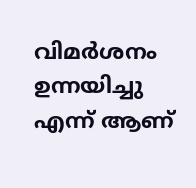വിമർശനം ഉന്നയിച്ചു എന്ന് ആണ്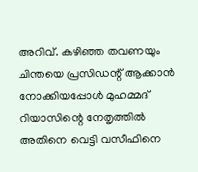അറിവ്. കഴിഞ്ഞ തവണയും ചിന്തയെ പ്രസിഡന്റ് ആക്കാൻ നോക്കിയപ്പോൾ മുഹമ്മദ് റിയാസിന്റെ നേതൃത്തിൽ അതിനെ വെട്ടി വസീഫിനെ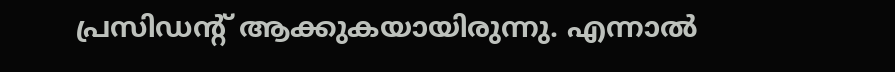പ്രസിഡന്റ് ആക്കുകയായിരുന്നു. എന്നാൽ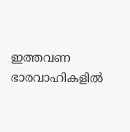ഇത്തവണ ഭാരവാഹികളിൽ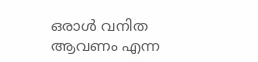ഒരാൾ വനിത ആവണം എന്ന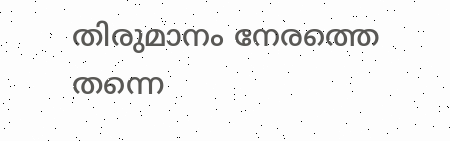തിരുമാനം നേരത്തെ തന്നെ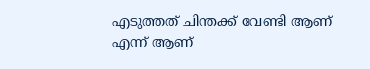എടുത്തത് ചിന്തക്ക് വേണ്ടി ആണ് എന്ന് ആണ്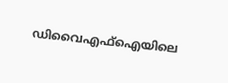ഡിവൈഎഫ്ഐയിലെ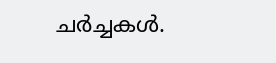ചർച്ചകൾ.